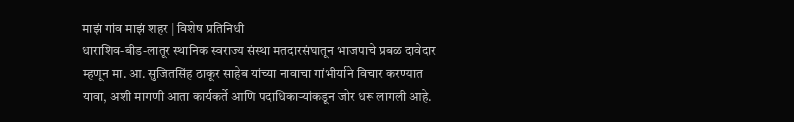माझं गांव माझं शहर | विशेष प्रतिनिधी
धाराशिव-बीड-लातूर स्थानिक स्वराज्य संस्था मतदारसंघातून भाजपाचे प्रबळ दावेदार म्हणून मा. आ. सुजितसिंह ठाकूर साहेब यांच्या नावाचा गांभीर्याने विचार करण्यात यावा, अशी मागणी आता कार्यकर्ते आणि पदाधिकाऱ्यांकडून जोर धरू लागली आहे.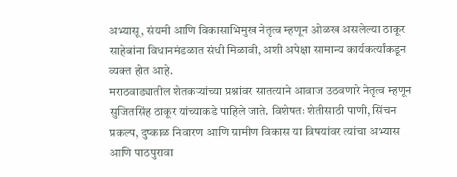अभ्यासू, संयमी आणि विकासाभिमुख नेतृत्व म्हणून ओळख असलेल्या ठाकूर साहेबांना विधानमंडळात संधी मिळावी, अशी अपेक्षा सामान्य कार्यकर्त्यांकडून व्यक्त होत आहे.
मराठवाड्यातील शेतकऱ्यांच्या प्रश्नांवर सातत्याने आवाज उठवणारे नेतृत्व म्हणून सुजितसिंह ठाकूर यांच्याकडे पाहिले जाते. विशेषतः शेतीसाठी पाणी, सिंचन प्रकल्प, दुष्काळ निवारण आणि ग्रामीण विकास या विषयांवर त्यांचा अभ्यास आणि पाठपुरावा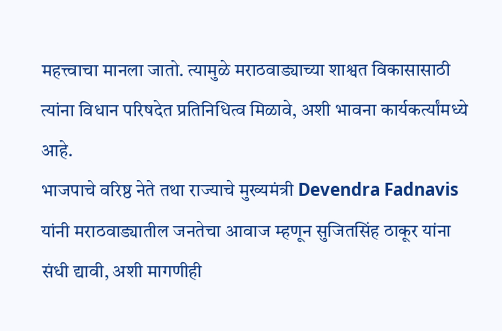महत्त्वाचा मानला जातो. त्यामुळे मराठवाड्याच्या शाश्वत विकासासाठी त्यांना विधान परिषदेत प्रतिनिधित्व मिळावे, अशी भावना कार्यकर्त्यांमध्ये आहे.
भाजपाचे वरिष्ठ नेते तथा राज्याचे मुख्यमंत्री Devendra Fadnavis यांनी मराठवाड्यातील जनतेचा आवाज म्हणून सुजितसिंह ठाकूर यांना संधी द्यावी, अशी मागणीही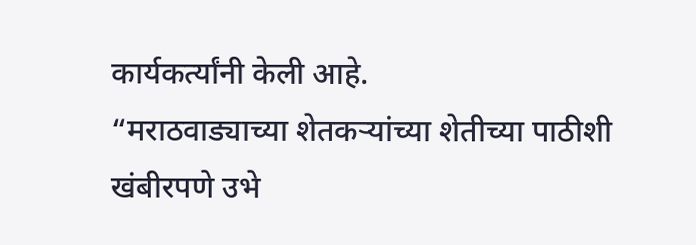कार्यकर्त्यांनी केली आहे.
“मराठवाड्याच्या शेतकऱ्यांच्या शेतीच्या पाठीशी खंबीरपणे उभे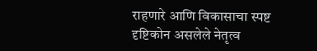राहणारे आणि विकासाचा स्पष्ट दृष्टिकोन असलेले नेतृत्व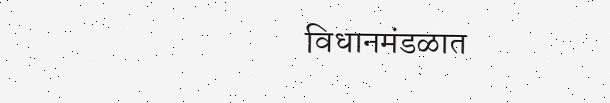विधानमंडळात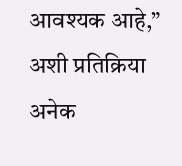आवश्यक आहे,” अशी प्रतिक्रिया अनेक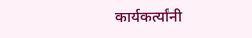कार्यकर्त्यांनी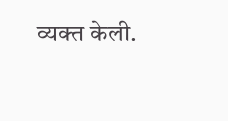व्यक्त केली.